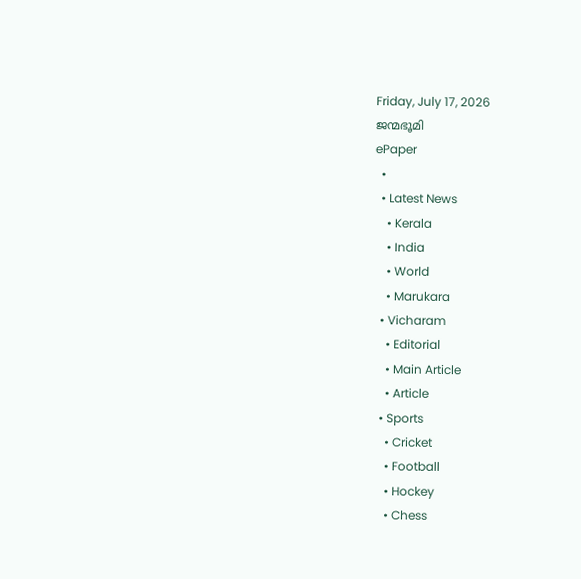Friday, July 17, 2026
ജന്മഭൂമി
ePaper
  •
  • Latest News
    • Kerala
    • India
    • World
    • Marukara
  • Vicharam
    • Editorial
    • Main Article
    • Article
  • Sports
    • Cricket
    • Football
    • Hockey
    • Chess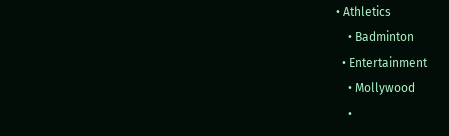• Athletics
    • Badminton
  • Entertainment
    • Mollywood
    •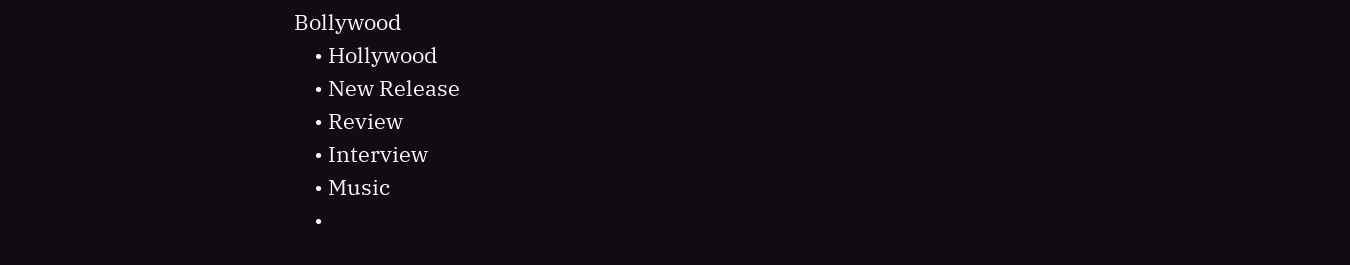Bollywood
    • Hollywood
    • New Release
    • Review
    • Interview
    • Music
    •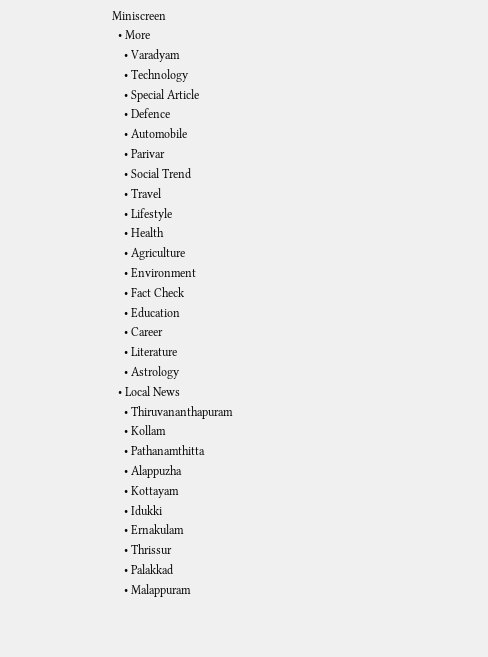Miniscreen
  • More
    • Varadyam
    • Technology
    • Special Article
    • Defence
    • Automobile
    • Parivar
    • Social Trend
    • Travel
    • Lifestyle
    • Health
    • Agriculture
    • Environment
    • Fact Check
    • Education
    • Career
    • Literature
    • Astrology
  • Local News
    • Thiruvananthapuram
    • Kollam
    • Pathanamthitta
    • Alappuzha
    • Kottayam
    • Idukki
    • Ernakulam
    • Thrissur
    • Palakkad
    • Malappuram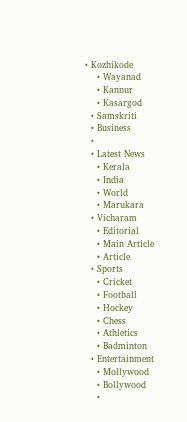• Kozhikode
    • Wayanad
    • Kannur
    • Kasargod
  • Samskriti
  • Business
  •
  • Latest News
    • Kerala
    • India
    • World
    • Marukara
  • Vicharam
    • Editorial
    • Main Article
    • Article
  • Sports
    • Cricket
    • Football
    • Hockey
    • Chess
    • Athletics
    • Badminton
  • Entertainment
    • Mollywood
    • Bollywood
    •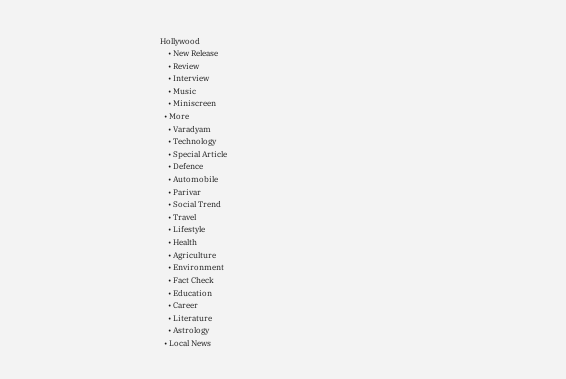Hollywood
    • New Release
    • Review
    • Interview
    • Music
    • Miniscreen
  • More
    • Varadyam
    • Technology
    • Special Article
    • Defence
    • Automobile
    • Parivar
    • Social Trend
    • Travel
    • Lifestyle
    • Health
    • Agriculture
    • Environment
    • Fact Check
    • Education
    • Career
    • Literature
    • Astrology
  • Local News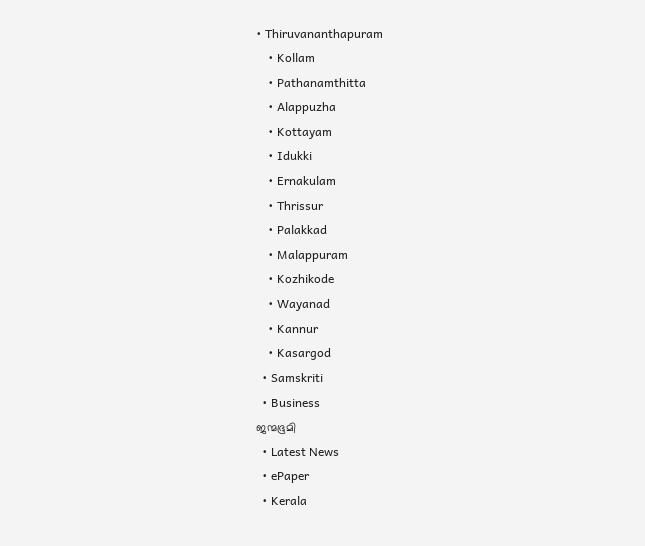• Thiruvananthapuram
    • Kollam
    • Pathanamthitta
    • Alappuzha
    • Kottayam
    • Idukki
    • Ernakulam
    • Thrissur
    • Palakkad
    • Malappuram
    • Kozhikode
    • Wayanad
    • Kannur
    • Kasargod
  • Samskriti
  • Business
ജന്മഭൂമി
  • Latest News
  • ePaper
  • Kerala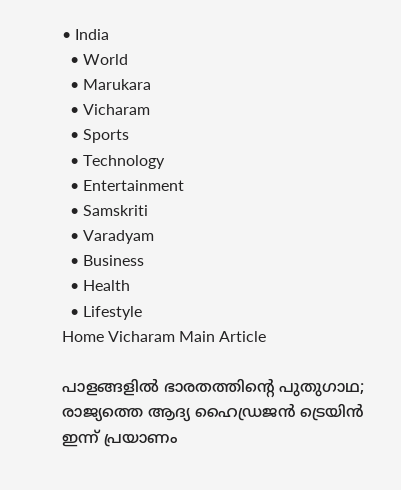• India
  • World
  • Marukara
  • Vicharam
  • Sports
  • Technology
  • Entertainment
  • Samskriti
  • Varadyam
  • Business
  • Health
  • Lifestyle
Home Vicharam Main Article

പാളങ്ങളില്‍ ഭാരതത്തിന്റെ പുതുഗാഥ; രാജ്യത്തെ ആദ്യ ഹൈഡ്രജന്‍ ട്രെയിന്‍ ഇന്ന് പ്രയാണം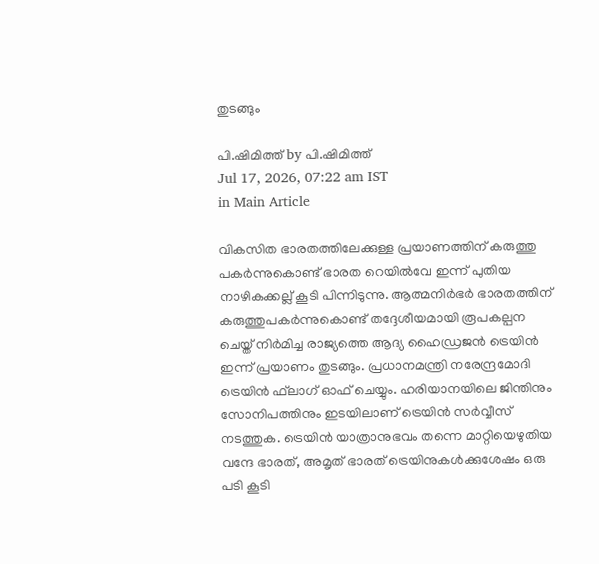തുടങ്ങും

പി.ഷിമിത്ത് by പി.ഷിമിത്ത്
Jul 17, 2026, 07:22 am IST
in Main Article

വികസിത ഭാരതത്തിലേക്കുള്ള പ്രയാണത്തിന് കരുത്തു പകര്‍ന്നുകൊണ്ട് ഭാരത റെയില്‍വേ ഇന്ന് പുതിയ നാഴികക്കല്ല് കൂടി പിന്നിടുന്നു. ആത്മനിര്‍ഭര്‍ ഭാരതത്തിന് കരുത്തുപകര്‍ന്നുകൊണ്ട് തദ്ദേശീയമായി രൂപകല്പന ചെയ്ത് നിര്‍മിച്ച രാജ്യത്തെ ആദ്യ ഹൈഡ്രജന്‍ ട്രെയിന്‍ ഇന്ന് പ്രയാണം തുടങ്ങും. പ്രധാനമന്ത്രി നരേന്ദ്രമോദി ട്രെയിന്‍ ഫ്‌ലാഗ് ഓഫ് ചെയ്യും. ഹരിയാനയിലെ ജിന്തിനും സോനിപത്തിനും ഇടയിലാണ് ട്രെയിന്‍ സര്‍വ്വീസ് നടത്തുക. ട്രെയിന്‍ യാത്രാനുഭവം തന്നെ മാറ്റിയെഴുതിയ വന്ദേ ഭാരത്, അമൃത് ഭാരത് ട്രെയിനുകള്‍ക്കുശേഷം ഒരു പടി കൂടി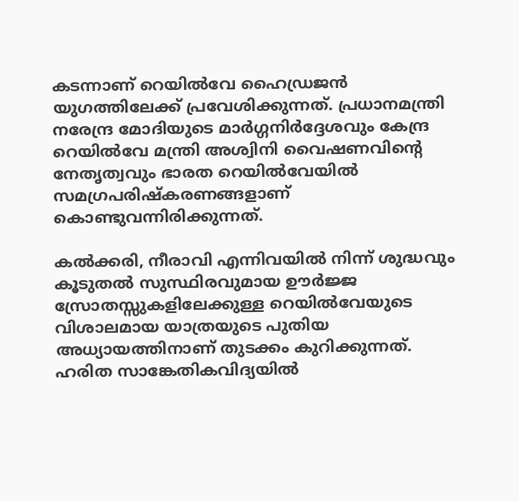കടന്നാണ് റെയില്‍വേ ഹൈഡ്രജന്‍ യുഗത്തിലേക്ക് പ്രവേശിക്കുന്നത്. പ്രധാനമന്ത്രി നരേന്ദ്ര മോദിയുടെ മാര്‍ഗ്ഗനിര്‍ദ്ദേശവും കേന്ദ്ര റെയില്‍വേ മന്ത്രി അശ്വിനി വൈഷണവിന്റെ നേതൃത്വവും ഭാരത റെയില്‍വേയില്‍ സമഗ്രപരിഷ്‌കരണങ്ങളാണ് കൊണ്ടുവന്നിരിക്കുന്നത്.

കല്‍ക്കരി, നീരാവി എന്നിവയില്‍ നിന്ന് ശുദ്ധവും കൂടുതല്‍ സുസ്ഥിരവുമായ ഊര്‍ജ്ജ സ്രോതസ്സുകളിലേക്കുള്ള റെയില്‍വേയുടെ വിശാലമായ യാത്രയുടെ പുതിയ അധ്യായത്തിനാണ് തുടക്കം കുറിക്കുന്നത്. ഹരിത സാങ്കേതികവിദ്യയില്‍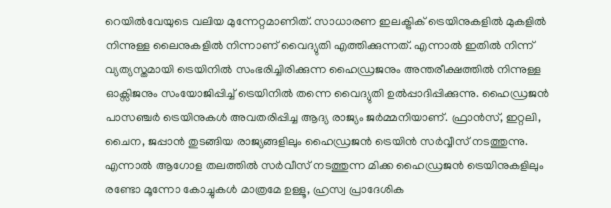റെയില്‍വേയുടെ വലിയ മുന്നേറ്റമാണിത്. സാധാരണ ഇലക്ട്രിക് ട്രെയിനുകളില്‍ മുകളില്‍ നിന്നുള്ള ലൈനുകളില്‍ നിന്നാണ് വൈദ്യുതി എത്തിക്കുന്നത്. എന്നാല്‍ ഇതില്‍ നിന്ന് വ്യത്യസ്തമായി ട്രെയിനില്‍ സംഭരിച്ചിരിക്കുന്ന ഹൈഡ്രജനും അന്തരീക്ഷത്തില്‍ നിന്നുള്ള ഓക്സിജനും സംയോജിപ്പിച്ച് ട്രെയിനില്‍ തന്നെ വൈദ്യുതി ഉല്‍പ്പാദിപ്പിക്കുന്നു. ഹൈഡ്രജന്‍ പാസഞ്ചര്‍ ട്രെയിനുകള്‍ അവതരിപ്പിച്ച ആദ്യ രാജ്യം ജര്‍മ്മനിയാണ്. ഫ്രാന്‍സ്, ഇറ്റലി, ചൈന, ജപ്പാന്‍ തുടങ്ങിയ രാജ്യങ്ങളിലും ഹൈഡ്രജന്‍ ട്രെയിന്‍ സര്‍വ്വീസ് നടത്തുന്നു. എന്നാല്‍ ആഗോള തലത്തില്‍ സര്‍വീസ് നടത്തുന്ന മിക്ക ഹൈഡ്രജന്‍ ട്രെയിനുകളിലും രണ്ടോ മൂന്നോ കോച്ചുകള്‍ മാത്രമേ ഉള്ളൂ, ഹ്രസ്വ പ്രാദേശിക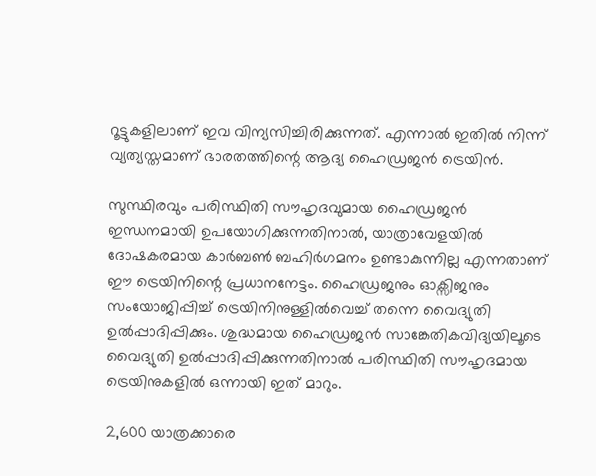റൂട്ടുകളിലാണ് ഇവ വിന്യസിച്ചിരിക്കുന്നത്. എന്നാല്‍ ഇതില്‍ നിന്ന് വ്യത്യസ്തമാണ് ഭാരതത്തിന്റെ ആദ്യ ഹൈഡ്രജന്‍ ട്രെയിന്‍.

സുസ്ഥിരവും പരിസ്ഥിതി സൗഹൃദവുമായ ഹൈഡ്രജന്‍ ഇന്ധനമായി ഉപയോഗിക്കുന്നതിനാല്‍, യാത്രാവേളയില്‍ ദോഷകരമായ കാര്‍ബണ്‍ ബഹിര്‍ഗമനം ഉണ്ടാകുന്നില്ല എന്നതാണ് ഈ ട്രെയിനിന്റെ പ്രധാനനേട്ടം. ഹൈഡ്രജനും ഓക്സിജനും സംയോജിപ്പിച്ച് ട്രെയിനിനുള്ളില്‍വെച്ച് തന്നെ വൈദ്യുതി ഉല്‍പ്പാദിപ്പിക്കും. ശുദ്ധമായ ഹൈഡ്രജന്‍ സാങ്കേതികവിദ്യയിലൂടെ വൈദ്യുതി ഉല്‍പ്പാദിപ്പിക്കുന്നതിനാല്‍ പരിസ്ഥിതി സൗഹൃദമായ ട്രെയിനുകളില്‍ ഒന്നായി ഇത് മാറും.

2,600 യാത്രക്കാരെ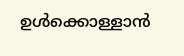ഉള്‍ക്കൊള്ളാന്‍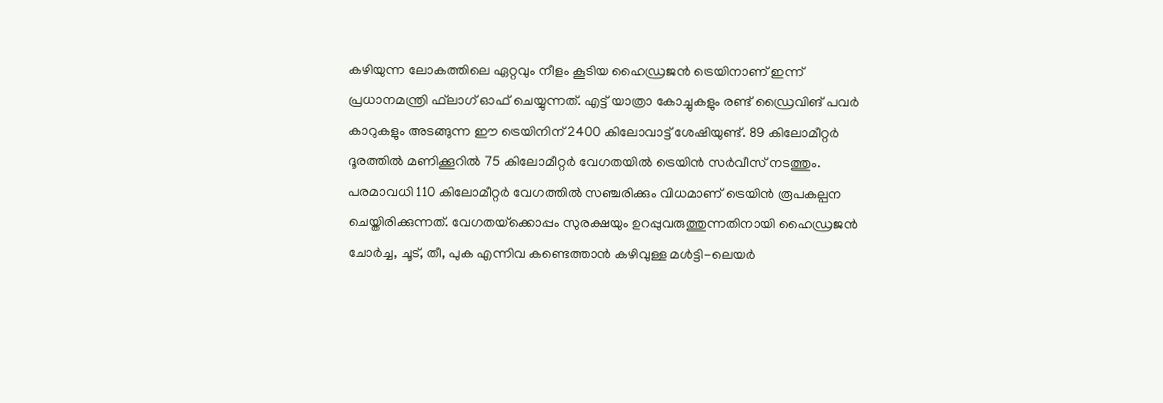കഴിയുന്ന ലോകത്തിലെ ഏറ്റവും നീളം കൂടിയ ഹൈഡ്രജന്‍ ട്രെയിനാണ് ഇന്ന് പ്രധാനമന്ത്രി ഫ്‌ലാഗ് ഓഫ് ചെയ്യുന്നത്. എട്ട് യാത്രാ കോച്ചുകളും രണ്ട് ഡ്രൈവിങ് പവര്‍ കാറുകളും അടങ്ങുന്ന ഈ ട്രെയിനിന് 2400 കിലോവാട്ട് ശേഷിയുണ്ട്. 89 കിലോമീറ്റര്‍ ദൂരത്തില്‍ മണിക്കൂറില്‍ 75 കിലോമീറ്റര്‍ വേഗതയില്‍ ട്രെയിന്‍ സര്‍വീസ് നടത്തും. പരമാവധി 110 കിലോമീറ്റര്‍ വേഗത്തില്‍ സഞ്ചരിക്കും വിധമാണ് ട്രെയിന്‍ രൂപകല്പന ചെയ്തിരിക്കുന്നത്. വേഗതയ്‌ക്കൊപ്പം സുരക്ഷയും ഉറപ്പുവരുത്തുന്നതിനായി ഹൈഡ്രജന്‍ ചോര്‍ച്ച, ചൂട്, തീ, പുക എന്നിവ കണ്ടെത്താന്‍ കഴിവുള്ള മള്‍ട്ടി-ലെയര്‍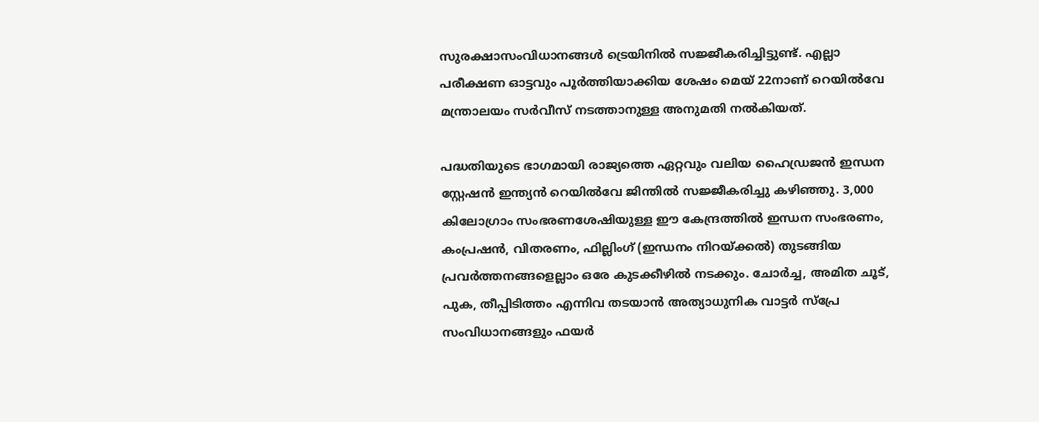സുരക്ഷാസംവിധാനങ്ങള്‍ ട്രെയിനില്‍ സജ്ജീകരിച്ചിട്ടുണ്ട്. എല്ലാ പരീക്ഷണ ഓട്ടവും പൂര്‍ത്തിയാക്കിയ ശേഷം മെയ് 22നാണ് റെയില്‍വേ മന്ത്രാലയം സര്‍വീസ് നടത്താനുള്ള അനുമതി നല്‍കിയത്.

പദ്ധതിയുടെ ഭാഗമായി രാജ്യത്തെ ഏറ്റവും വലിയ ഹൈഡ്രജന്‍ ഇന്ധന സ്റ്റേഷന്‍ ഇന്ത്യന്‍ റെയില്‍വേ ജിന്തില്‍ സജ്ജീകരിച്ചു കഴിഞ്ഞു. 3,000 കിലോഗ്രാം സംഭരണശേഷിയുള്ള ഈ കേന്ദ്രത്തില്‍ ഇന്ധന സംഭരണം, കംപ്രഷന്‍, വിതരണം, ഫില്ലിംഗ് (ഇന്ധനം നിറയ്‌ക്കല്‍) തുടങ്ങിയ പ്രവര്‍ത്തനങ്ങളെല്ലാം ഒരേ കുടക്കീഴില്‍ നടക്കും. ചോര്‍ച്ച, അമിത ചൂട്, പുക, തീപ്പിടിത്തം എന്നിവ തടയാന്‍ അത്യാധുനിക വാട്ടര്‍ സ്‌പ്രേ സംവിധാനങ്ങളും ഫയര്‍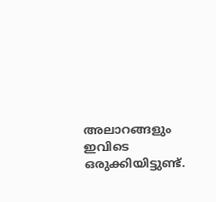അലാറങ്ങളും ഇവിടെ ഒരുക്കിയിട്ടുണ്ട്.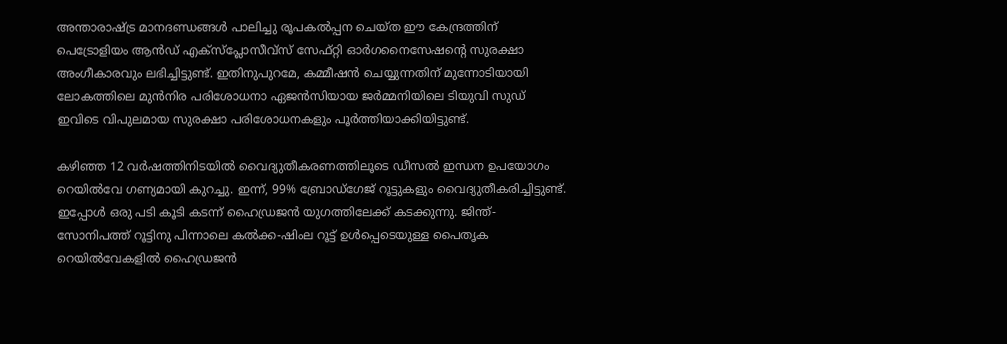അന്താരാഷ്‌ട്ര മാനദണ്ഡങ്ങള്‍ പാലിച്ചു രൂപകല്‍പ്പന ചെയ്ത ഈ കേന്ദ്രത്തിന് പെട്രോളിയം ആന്‍ഡ് എക്‌സ്‌പ്ലോസീവ്‌സ് സേഫ്റ്റി ഓര്‍ഗനൈസേഷന്റെ സുരക്ഷാ അംഗീകാരവും ലഭിച്ചിട്ടുണ്ട്. ഇതിനുപുറമേ, കമ്മീഷന്‍ ചെയ്യുന്നതിന് മുന്നോടിയായി ലോകത്തിലെ മുന്‍നിര പരിശോധനാ ഏജന്‍സിയായ ജര്‍മ്മനിയിലെ ടിയുവി സുഡ് ഇവിടെ വിപുലമായ സുരക്ഷാ പരിശോധനകളും പൂര്‍ത്തിയാക്കിയിട്ടുണ്ട്.

കഴിഞ്ഞ 12 വര്‍ഷത്തിനിടയില്‍ വൈദ്യുതീകരണത്തിലൂടെ ഡീസല്‍ ഇന്ധന ഉപയോഗം റെയില്‍വേ ഗണ്യമായി കുറച്ചു. ഇന്ന്, 99% ബ്രോഡ്ഗേജ് റൂട്ടുകളും വൈദ്യുതീകരിച്ചിട്ടുണ്ട്. ഇപ്പോള്‍ ഒരു പടി കൂടി കടന്ന് ഹൈഡ്രജന്‍ യുഗത്തിലേക്ക് കടക്കുന്നു. ജിന്ത്-സോനിപത്ത് റൂട്ടിനു പിന്നാലെ കല്‍ക്ക-ഷിംല റൂട്ട് ഉള്‍പ്പെടെയുള്ള പൈതൃക റെയില്‍വേകളില്‍ ഹൈഡ്രജന്‍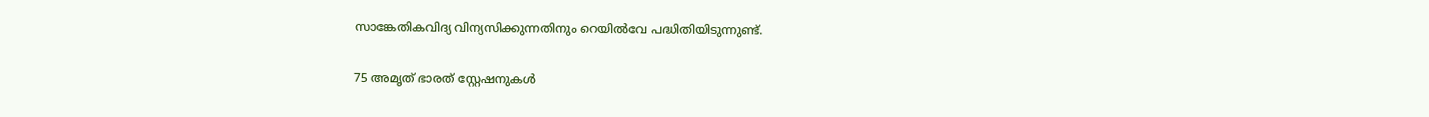സാങ്കേതികവിദ്യ വിന്യസിക്കുന്നതിനും റെയില്‍വേ പദ്ധിതിയിടുന്നുണ്ട്.

75 അമൃത് ഭാരത് സ്റ്റേഷനുകള്‍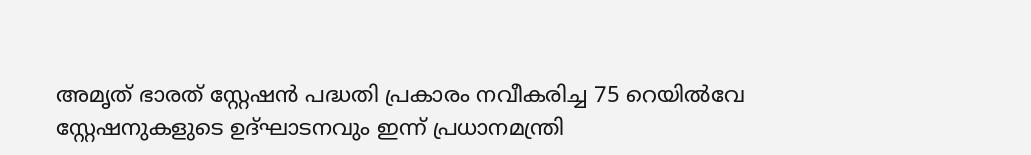അമൃത് ഭാരത് സ്റ്റേഷന്‍ പദ്ധതി പ്രകാരം നവീകരിച്ച 75 റെയില്‍വേ സ്റ്റേഷനുകളുടെ ഉദ്ഘാടനവും ഇന്ന് പ്രധാനമന്ത്രി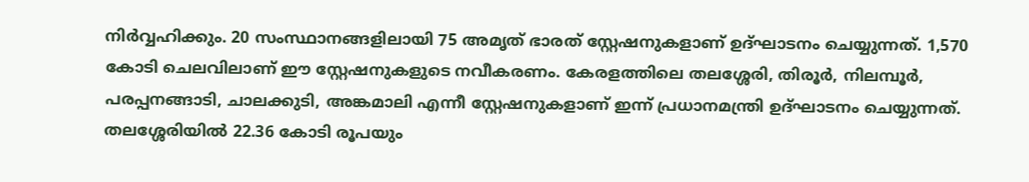നിര്‍വ്വഹിക്കും. 20 സംസ്ഥാനങ്ങളിലായി 75 അമൃത് ഭാരത് സ്റ്റേഷനുകളാണ് ഉദ്ഘാടനം ചെയ്യുന്നത്. 1,570 കോടി ചെലവിലാണ് ഈ സ്റ്റേഷനുകളുടെ നവീകരണം. കേരളത്തിലെ തലശ്ശേരി, തിരൂര്‍, നിലമ്പൂര്‍, പരപ്പനങ്ങാടി, ചാലക്കുടി, അങ്കമാലി എന്നീ സ്റ്റേഷനുകളാണ് ഇന്ന് പ്രധാനമന്ത്രി ഉദ്ഘാടനം ചെയ്യുന്നത്. തലശ്ശേരിയില്‍ 22.36 കോടി രൂപയും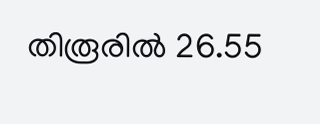തിരൂരില്‍ 26.55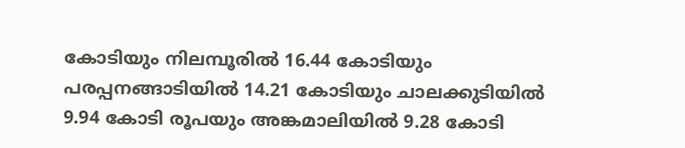കോടിയും നിലമ്പൂരില്‍ 16.44 കോടിയും പരപ്പനങ്ങാടിയില്‍ 14.21 കോടിയും ചാലക്കുടിയില്‍ 9.94 കോടി രൂപയും അങ്കമാലിയില്‍ 9.28 കോടി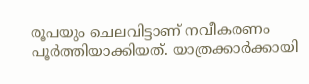രൂപയും ചെലവിട്ടാണ് നവീകരണം പൂര്‍ത്തിയാക്കിയത്. യാത്രക്കാര്‍ക്കായി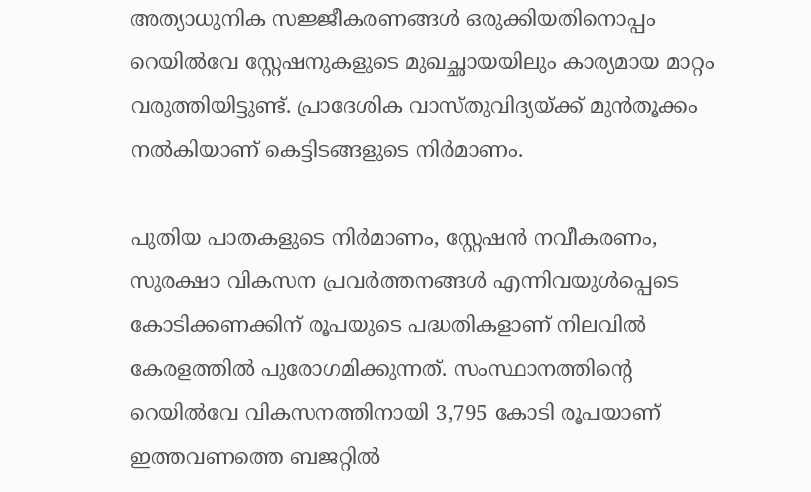അത്യാധുനിക സജ്ജീകരണങ്ങള്‍ ഒരുക്കിയതിനൊപ്പം റെയില്‍വേ സ്റ്റേഷനുകളുടെ മുഖച്ഛായയിലും കാര്യമായ മാറ്റം വരുത്തിയിട്ടുണ്ട്. പ്രാദേശിക വാസ്തുവിദ്യയ്‌ക്ക് മുന്‍തൂക്കം നല്‍കിയാണ് കെട്ടിടങ്ങളുടെ നിര്‍മാണം.

പുതിയ പാതകളുടെ നിര്‍മാണം, സ്റ്റേഷന്‍ നവീകരണം, സുരക്ഷാ വികസന പ്രവര്‍ത്തനങ്ങള്‍ എന്നിവയുള്‍പ്പെടെ കോടിക്കണക്കിന് രൂപയുടെ പദ്ധതികളാണ് നിലവില്‍ കേരളത്തില്‍ പുരോഗമിക്കുന്നത്. സംസ്ഥാനത്തിന്റെ റെയില്‍വേ വികസനത്തിനായി 3,795 കോടി രൂപയാണ് ഇത്തവണത്തെ ബജറ്റില്‍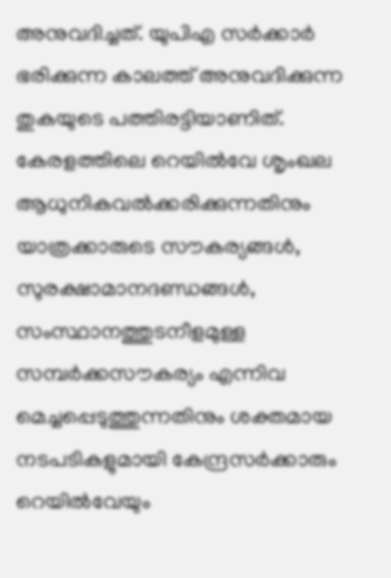അനുവദിച്ചത്. യുപിഎ സര്‍ക്കാര്‍ ഭരിക്കുന്ന കാലത്ത് അനുവദിക്കുന്ന തുകയുടെ പത്തിരട്ടിയാണിത്. കേരളത്തിലെ റെയില്‍വേ ശൃംഖല ആധുനികവല്‍ക്കരിക്കുന്നതിനും യാത്രക്കാരുടെ സൗകര്യങ്ങള്‍, സുരക്ഷാമാനദണ്ഡങ്ങള്‍, സംസ്ഥാനത്തുടനീളമുള്ള സമ്പര്‍ക്കസൗകര്യം എന്നിവ മെച്ചപ്പെടുത്തുന്നതിനും ശക്തമായ നടപടികളുമായി കേന്ദ്രസര്‍ക്കാരും റെയില്‍വേയും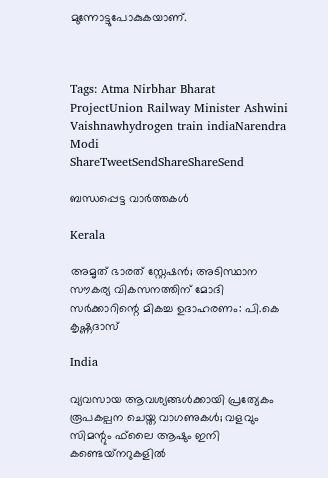മുന്നോട്ടുപോകുകയാണ്.



Tags: Atma Nirbhar Bharat ProjectUnion Railway Minister Ashwini Vaishnawhydrogen train indiaNarendra Modi
ShareTweetSendShareShareSend

ബന്ധപ്പെട്ട വാര്‍ത്തകള്‍

Kerala

അമൃത് ഭാരത് സ്റ്റേഷൻ; അടിസ്ഥാന സൗകര്യ വികസനത്തിന് മോദി സർക്കാറിന്റെ മികച്ച ഉദാഹരണം: പി.കെ കൃഷ്ണദാസ്

India

വ്യവസായ ആവശ്യങ്ങള്‍ക്കായി പ്രത്യേകം രൂപകല്പന ചെയ്ത വാഗണുകള്‍; വളവും സിമന്റും ഫ്‌ലൈ ആഷും ഇനി കണ്ടെയ്‌നറുകളില്‍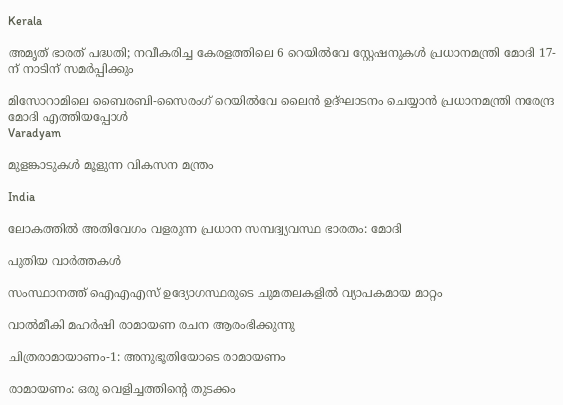Kerala

അമൃത് ഭാരത് പദ്ധതി; നവീകരിച്ച കേരളത്തിലെ 6 റെയിൽവേ സ്റ്റേഷനുകൾ പ്രധാനമന്ത്രി മോദി 17-ന് നാടിന് സമർപ്പിക്കും

മിസോറാമിലെ ബൈരബി-സൈരംഗ് റെയില്‍വേ ലൈന്‍ ഉദ്ഘാടനം ചെയ്യാന്‍ പ്രധാനമന്ത്രി നരേന്ദ്ര മോദി എത്തിയപ്പോള്‍
Varadyam

മുളങ്കാടുകള്‍ മൂളുന്ന വികസന മന്ത്രം

India

ലോകത്തില്‍ അതിവേഗം വളരുന്ന പ്രധാന സമ്പദ്വ്യവസ്ഥ ഭാരതം: മോദി

പുതിയ വാര്‍ത്തകള്‍

സംസ്ഥാനത്ത് ഐഎഎസ് ഉദ്യോഗസ്ഥരുടെ ചുമതലകളിൽ വ്യാപകമായ മാറ്റം

വാല്‍മീകി മഹര്‍ഷി രാമായണ രചന ആരംഭിക്കുന്നു

ചിത്രരാമായാണം-1: അനുഭൂതിയോടെ രാമായണം

രാമായണം: ഒരു വെളിച്ചത്തിന്റെ തുടക്കം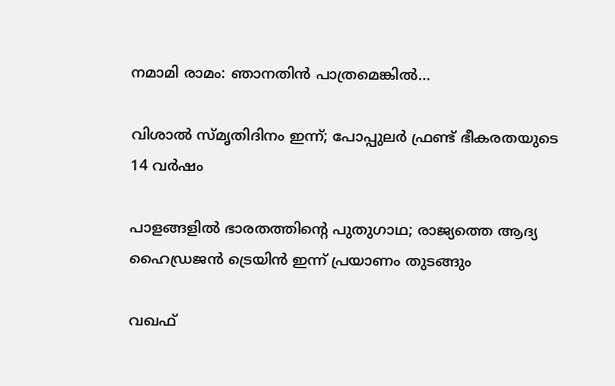നമാമി രാമം: ഞാനതിന്‍ പാത്രമെങ്കില്‍…

വിശാല്‍ സ്മൃതിദിനം ഇന്ന്; പോപ്പുലര്‍ ഫ്രണ്ട് ഭീകരതയുടെ 14 വര്‍ഷം

പാളങ്ങളില്‍ ഭാരതത്തിന്റെ പുതുഗാഥ; രാജ്യത്തെ ആദ്യ ഹൈഡ്രജന്‍ ട്രെയിന്‍ ഇന്ന് പ്രയാണം തുടങ്ങും

വഖഫ്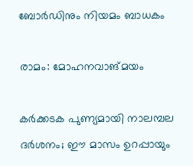ബോര്‍ഡിനും നിയമം ബാധകം

രാമം: മോഹനവാങ്മയം

കർക്കടക പുണ്യമായി നാലമ്പല ദർശനം; ഈ മാസം ഉറപ്പായും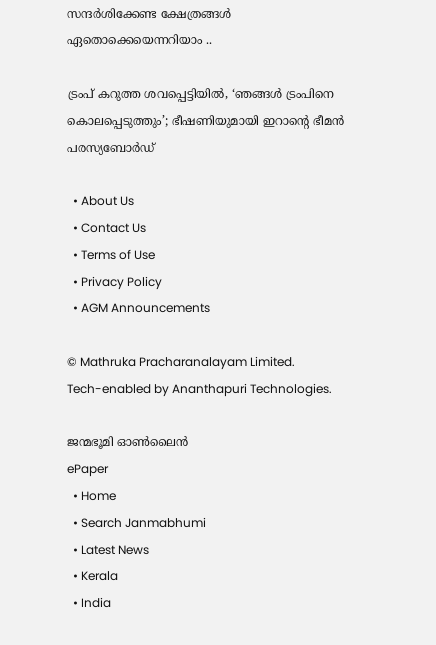സന്ദർശിക്കേണ്ട ക്ഷേത്രങ്ങൾ ഏതൊക്കെയെന്നറിയാം ..

ട്രംപ് കറുത്ത ശവപ്പെട്ടിയിൽ, ‘ഞങ്ങൾ ട്രംപിനെ കൊലപ്പെടുത്തും’; ഭീഷണിയുമായി ഇറാന്റെ ഭീമൻ പരസ്യബോർഡ്

  • About Us
  • Contact Us
  • Terms of Use
  • Privacy Policy
  • AGM Announcements

© Mathruka Pracharanalayam Limited.
Tech-enabled by Ananthapuri Technologies.

ജന്മഭൂമി ഓണ്‍ലൈന്‍
ePaper
  • Home
  • Search Janmabhumi
  • Latest News
  • Kerala
  • India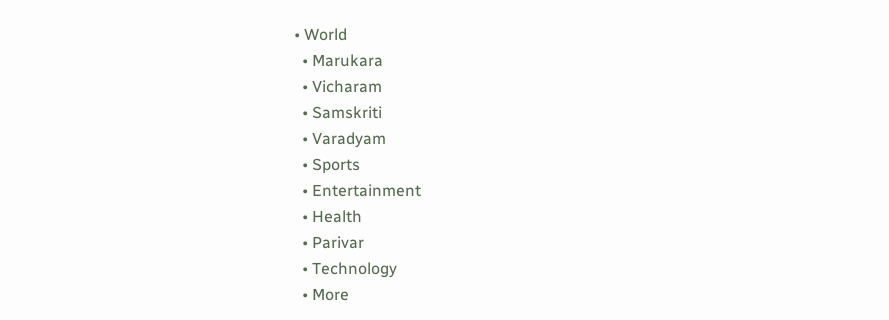• World
  • Marukara
  • Vicharam
  • Samskriti
  • Varadyam
  • Sports
  • Entertainment
  • Health
  • Parivar
  • Technology
  • More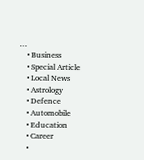…
    • Business
    • Special Article
    • Local News
    • Astrology
    • Defence
    • Automobile
    • Education
    • Career
    •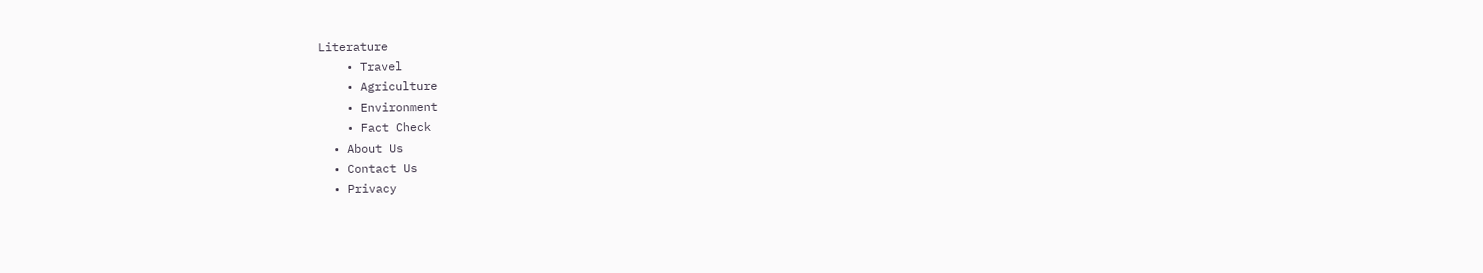Literature
    • Travel
    • Agriculture
    • Environment
    • Fact Check
  • About Us
  • Contact Us
  • Privacy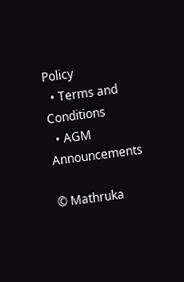Policy
  • Terms and Conditions
  • AGM Announcements

© Mathruka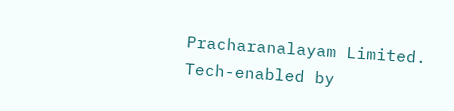Pracharanalayam Limited.
Tech-enabled by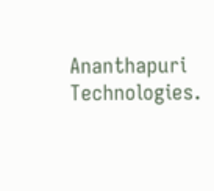Ananthapuri Technologies.